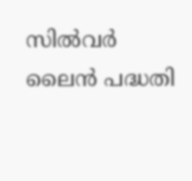സിൽവർ ലൈൻ പദ്ധതി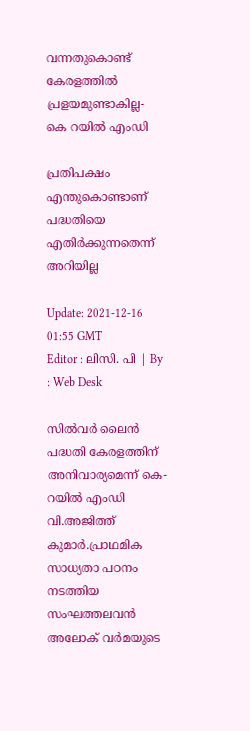വന്നതുകൊണ്ട് കേരളത്തിൽ പ്രളയമുണ്ടാകില്ല- കെ റയിൽ എംഡി

പ്രതിപക്ഷം എന്തുകൊണ്ടാണ് പദ്ധതിയെ എതിർക്കുന്നതെന്ന് അറിയില്ല

Update: 2021-12-16 01:55 GMT
Editor : ലിസി. പി | By : Web Desk

സിൽവർ ലൈൻ പദ്ധതി കേരളത്തിന് അനിവാര്യമെന്ന് കെ-റയിൽ എംഡി വി.അജിത്ത് കുമാർ.പ്രാഥമിക സാധ്യതാ പഠനം നടത്തിയ സംഘത്തലവൻ അലോക് വർമയുടെ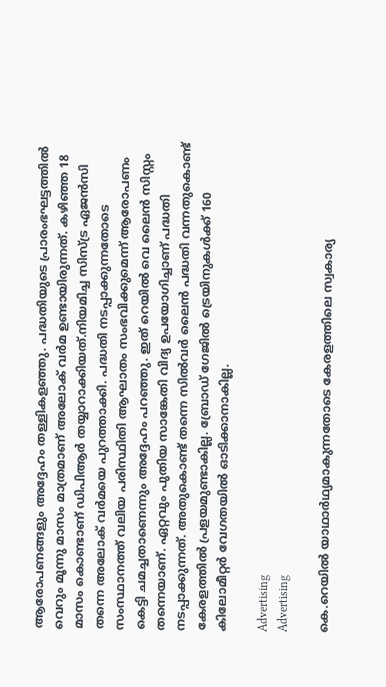ആരോപണങ്ങളും അദ്ദേഹം തള്ളികളഞ്ഞു. പദ്ധതിയുടെ പ്രാരംഭഘട്ടത്തിൽ വെറും മൂന്നു മാസം മാത്രമാണ് അലോക് വർമ ഉണ്ടായിരുന്നത്. കഴിഞ്ഞ 18 മാസം കൊണ്ടാണ് ഡിപിആർ തയ്യാറാക്കിയത്.നിയമിച്ച സിസ്ട്ര ഏജൻസി തന്നെ അലോക് വർമയെ പുറത്താക്കി. പദ്ധതി നടപ്പാക്കുന്നതോടെ സംസ്ഥാനത്ത് വലിയ പരിസ്ഥിതി ആഘാതം സംഭവിക്കുമെന്ന് ആരോപണം കെട്ടി ചമച്ചതാണെന്നും അദ്ദേഹം പറഞ്ഞു. ഇത് റെയിൽ വെ ലൈൻ സിസ്റ്റം തന്നെയാണ്. ഏറ്റവും പുതിയ സാങ്കേതി വിദ്യ ഉപയോഗിച്ചാണ് പദ്ധതി നടപ്പാക്കുന്നത്. അതുകൊണ്ട് തന്നെ സിൽവർ ലൈൻ പദ്ധതി വന്നതുകൊണ്ട് കേരളത്തിൽ പ്രളയമുണ്ടാകില്ല. ബ്രോഡ് ഗേജിൽ ട്രെയിനുകൾക്ക് 160 കിലോമീറ്റർ വേഗതയിൽ ഓടിക്കാനാകില്ല.

Advertising
Advertising

കെ.റെയിൽ യാഥാർഥ്യമാകുന്നതോടെ കേരളത്തിലെ സ്വകാര്യ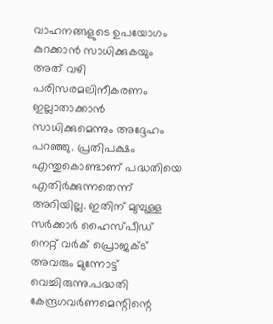വാഹനങ്ങളുടെ ഉപയോഗം കുറക്കാൻ സാധിക്കുകയും അത് വഴി പരിസരമലിനീകരണം ഇല്ലാതാക്കാൻ സാധിക്കുമെന്നും അദ്ദേഹം പറഞ്ഞു. പ്രതിപക്ഷം എന്തുകൊണ്ടാണ് പദ്ധതിയെ എതിർക്കുന്നതെന്ന് അറിയില്ല. ഇതിന് മുമ്പുള്ള സർക്കാർ ഹൈസ്പീഡ് നെറ്റ് വർക് പ്രൊജക്ട് അവരും മുന്നോട്ട് വെച്ചിരുന്നു.പദ്ധതി കേന്ദ്രഗവർണമെന്റിന്റെ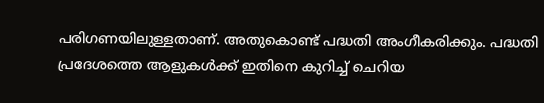പരിഗണയിലുള്ളതാണ്. അതുകൊണ്ട് പദ്ധതി അംഗീകരിക്കും. പദ്ധതി പ്രദേശത്തെ ആളുകൾക്ക് ഇതിനെ കുറിച്ച് ചെറിയ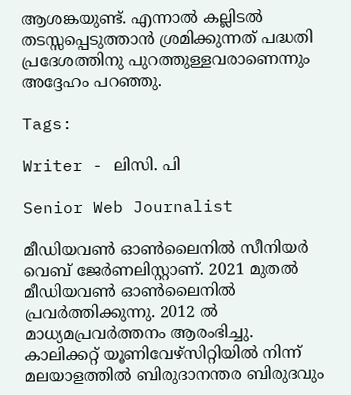ആശങ്കയുണ്ട്. എന്നാൽ കല്ലിടൽ തടസ്സപ്പെടുത്താൻ ശ്രമിക്കുന്നത് പദ്ധതി പ്രദേശത്തിനു പുറത്തുള്ളവരാണെന്നും അദ്ദേഹം പറഞ്ഞു.

Tags:

Writer - ലിസി. പി

Senior Web Journalist

മീഡിയവൺ ഓൺലൈനിൽ സീനിയർ വെബ് ജേർണലിസ്റ്റാണ്. 2021 മുതൽ മീഡിയവൺ ഓൺലൈനിൽ പ്രവർത്തിക്കുന്നു. 2012 ല്‍ മാധ്യമപ്രവര്‍ത്തനം ആരംഭിച്ചു. കാലിക്കറ്റ് യൂണിവേഴ്‌സിറ്റിയിൽ നിന്ന് മലയാളത്തിൽ ബിരുദാനന്തര ബിരുദവും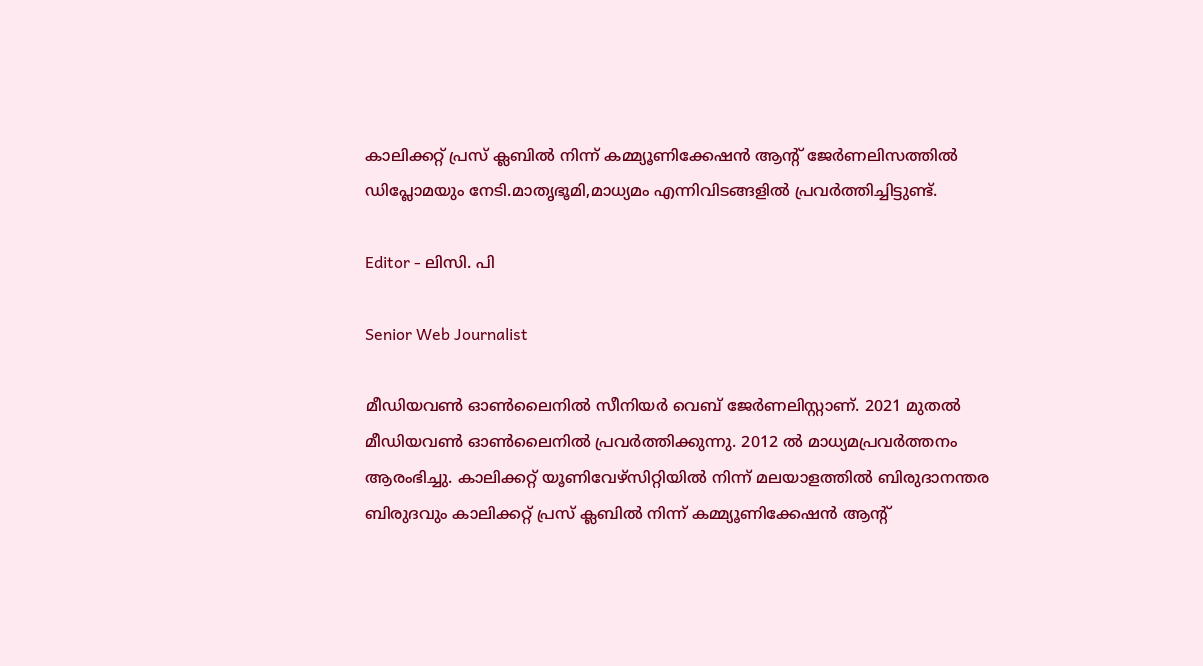കാലിക്കറ്റ് പ്രസ് ക്ലബിൽ നിന്ന് കമ്മ്യൂണിക്കേഷൻ ആന്റ് ജേർണലിസത്തിൽ ഡിപ്ലോമയും നേടി.മാതൃഭൂമി,മാധ്യമം എന്നിവിടങ്ങളിൽ പ്രവർത്തിച്ചിട്ടുണ്ട്.

Editor - ലിസി. പി

Senior Web Journalist

മീഡിയവൺ ഓൺലൈനിൽ സീനിയർ വെബ് ജേർണലിസ്റ്റാണ്. 2021 മുതൽ മീഡിയവൺ ഓൺലൈനിൽ പ്രവർത്തിക്കുന്നു. 2012 ല്‍ മാധ്യമപ്രവര്‍ത്തനം ആരംഭിച്ചു. കാലിക്കറ്റ് യൂണിവേഴ്‌സിറ്റിയിൽ നിന്ന് മലയാളത്തിൽ ബിരുദാനന്തര ബിരുദവും കാലിക്കറ്റ് പ്രസ് ക്ലബിൽ നിന്ന് കമ്മ്യൂണിക്കേഷൻ ആന്റ്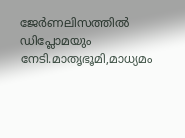ജേർണലിസത്തിൽ ഡിപ്ലോമയും നേടി.മാതൃഭൂമി,മാധ്യമം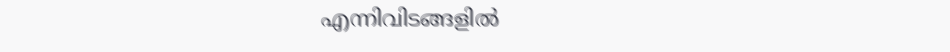എന്നിവിടങ്ങളിൽ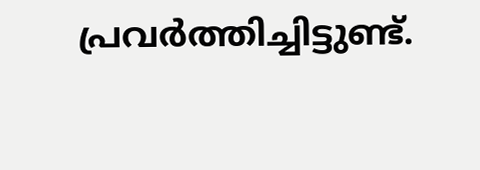പ്രവർത്തിച്ചിട്ടുണ്ട്.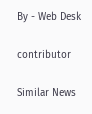By - Web Desk

contributor

Similar News